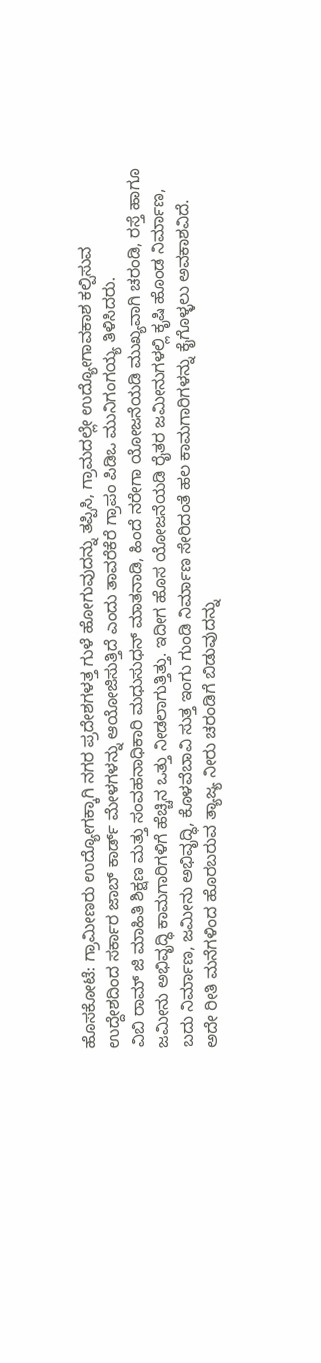ಹೊಸಕೋಟೆ: ಗ್ರಾಮೀಣರು ಉದ್ಯೋಗಕ್ಕಾಗಿ ನಗರ ಪ್ರದೇಶಗಳತ್ತ ಗುಳೆ ಹೋಗುವುದನ್ನು ತಪ್ಪಿಸಿ, ಗ್ರಾಮದಲ್ಲೇ ಉದ್ಯೋಗಾವಕಾಶ ಕಲ್ಪಿಸುವ ಉದ್ದೇಶದಿಂದ ಸರ್ಕಾರ ಜಾಬ್ ಕಾರ್ಡ್ ಮೇಳಗಳನ್ನು ಆಯೋಜಿಸುತ್ತಿದೆ ಎಂದು ತಾವರೆಕೆರೆ ಗ್ರಾಪಂ ಪಿಡಿಒ ಮುನಿಗಂಗಯ್ಯ ತಿಳಿಸಿದರು.
ವಿಬಿ ರಾಮ್ ಜಿ ಮಾಹಿತಿ ಶಿಕ್ಷಣ ಮತ್ತು ಸಂವಹನಾಧಿಕಾರಿ ಮಧುಸುಧನ್ ಮಾತನಾಡಿ, ಹಿಂದೆ ನರೇಗಾ ಯೋಜನೆಯಡಿ ಮುಖ್ಯವಾಗಿ ಚರಂಡಿ, ರಸ್ತೆ ಹಾಗೂ ಜಮೀನು ಅಭಿವೃದ್ಧಿ ಕಾಮಗಾರಿಗಳಿಗೆ ಹೆಚ್ಚಿನ ಒತ್ತು ನೀಡಲಾಗುತ್ತಿತ್ತು. ಇದೀಗ ಹೊಸ ಯೋಜನೆಯಡಿ ರೈತರ ಜಮೀನುಗಳಲ್ಲಿ ಕೃಷಿ ಹೊಂಡ ನಿರ್ಮಾಣ, ಬದು ನಿರ್ಮಾಣ, ಜಮೀನು ಅಭಿವೃದ್ಧಿ, ಕೊಳವೆಬಾವಿ ಸುತ್ತ ಇಂಗು ಗುಂಡಿ ನಿರ್ಮಾಣ ಸೇರಿದಂತೆ ಹಲ ಕಾಮಗಾರಿಗಳನ್ನು ಕೈಗೊಳ್ಳಲು ಅವಕಾಶವಿದೆ. ಅದೇ ರೀತಿ ಮನೆಗಳಿಂದ ಹೊರಬರುವ ತ್ಯಾಜ್ಯ ನೀರು ಚರಂಡಿಗೆ ಬಿಡುವುದನ್ನು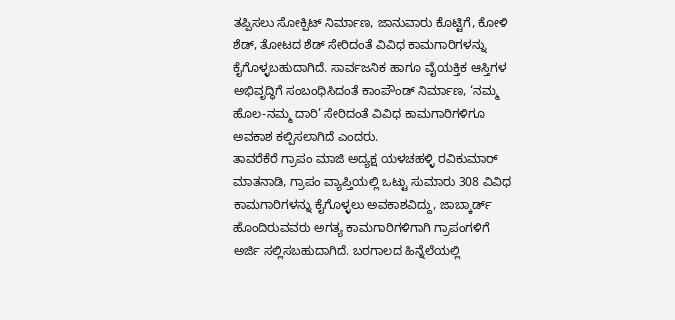ತಪ್ಪಿಸಲು ಸೋಕ್ಪಿಟ್ ನಿರ್ಮಾಣ, ಜಾನುವಾರು ಕೊಟ್ಟಿಗೆ, ಕೋಳಿ ಶೆಡ್, ತೋಟದ ಶೆಡ್ ಸೇರಿದಂತೆ ವಿವಿಧ ಕಾಮಗಾರಿಗಳನ್ನು ಕೈಗೊಳ್ಳಬಹುದಾಗಿದೆ. ಸಾರ್ವಜನಿಕ ಹಾಗೂ ವೈಯಕ್ತಿಕ ಆಸ್ತಿಗಳ ಅಭಿವೃದ್ಧಿಗೆ ಸಂಬಂಧಿಸಿದಂತೆ ಕಾಂಪೌಂಡ್ ನಿರ್ಮಾಣ, ‘ನಮ್ಮ ಹೊಲ-ನಮ್ಮ ದಾರಿ’ ಸೇರಿದಂತೆ ವಿವಿಧ ಕಾಮಗಾರಿಗಳಿಗೂ ಅವಕಾಶ ಕಲ್ಪಿಸಲಾಗಿದೆ ಎಂದರು.
ತಾವರೆಕೆರೆ ಗ್ರಾಪಂ ಮಾಜಿ ಅದ್ಯಕ್ಷ ಯಳಚಹಳ್ಳಿ ರವಿಕುಮಾರ್ ಮಾತನಾಡಿ, ಗ್ರಾಪಂ ವ್ಯಾಪ್ತಿಯಲ್ಲಿ ಒಟ್ಟು ಸುಮಾರು 308 ವಿವಿಧ ಕಾಮಗಾರಿಗಳನ್ನು ಕೈಗೊಳ್ಳಲು ಅವಕಾಶವಿದ್ದು, ಜಾಬ್ಕಾರ್ಡ್ ಹೊಂದಿರುವವರು ಅಗತ್ಯ ಕಾಮಗಾರಿಗಳಿಗಾಗಿ ಗ್ರಾಪಂಗಳಿಗೆ ಅರ್ಜಿ ಸಲ್ಲಿಸಬಹುದಾಗಿದೆ. ಬರಗಾಲದ ಹಿನ್ನೆಲೆಯಲ್ಲಿ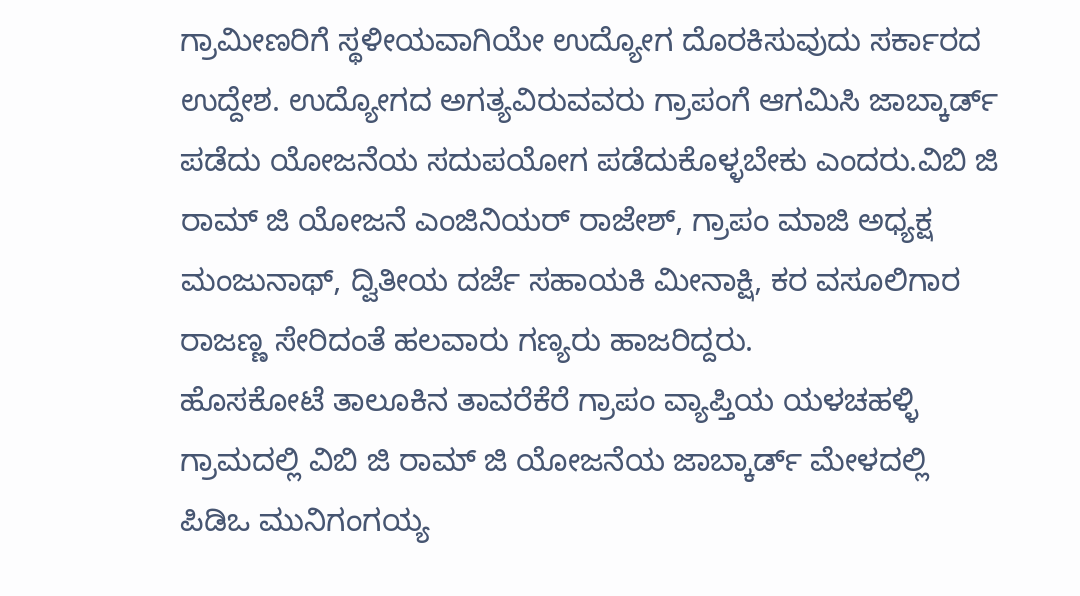ಗ್ರಾಮೀಣರಿಗೆ ಸ್ಥಳೀಯವಾಗಿಯೇ ಉದ್ಯೋಗ ದೊರಕಿಸುವುದು ಸರ್ಕಾರದ ಉದ್ದೇಶ. ಉದ್ಯೋಗದ ಅಗತ್ಯವಿರುವವರು ಗ್ರಾಪಂಗೆ ಆಗಮಿಸಿ ಜಾಬ್ಕಾರ್ಡ್ ಪಡೆದು ಯೋಜನೆಯ ಸದುಪಯೋಗ ಪಡೆದುಕೊಳ್ಳಬೇಕು ಎಂದರು.ವಿಬಿ ಜಿ ರಾಮ್ ಜಿ ಯೋಜನೆ ಎಂಜಿನಿಯರ್ ರಾಜೇಶ್, ಗ್ರಾಪಂ ಮಾಜಿ ಅಧ್ಯಕ್ಷ ಮಂಜುನಾಥ್, ದ್ವಿತೀಯ ದರ್ಜೆ ಸಹಾಯಕಿ ಮೀನಾಕ್ಷಿ, ಕರ ವಸೂಲಿಗಾರ ರಾಜಣ್ಣ ಸೇರಿದಂತೆ ಹಲವಾರು ಗಣ್ಯರು ಹಾಜರಿದ್ದರು.
ಹೊಸಕೋಟೆ ತಾಲೂಕಿನ ತಾವರೆಕೆರೆ ಗ್ರಾಪಂ ವ್ಯಾಪ್ತಿಯ ಯಳಚಹಳ್ಳಿ ಗ್ರಾಮದಲ್ಲಿ ವಿಬಿ ಜಿ ರಾಮ್ ಜಿ ಯೋಜನೆಯ ಜಾಬ್ಕಾರ್ಡ್ ಮೇಳದಲ್ಲಿ ಪಿಡಿಒ ಮುನಿಗಂಗಯ್ಯ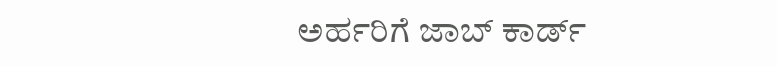ಅರ್ಹರಿಗೆ ಜಾಬ್ ಕಾರ್ಡ್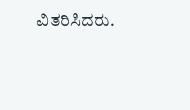ವಿತರಿಸಿದರು.